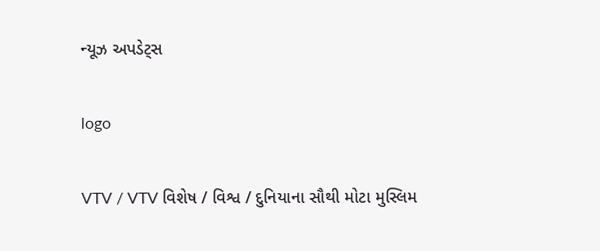ન્યૂઝ અપડેટ્સ

logo

VTV / VTV વિશેષ / વિશ્વ / દુનિયાના સૌથી મોટા મુસ્લિમ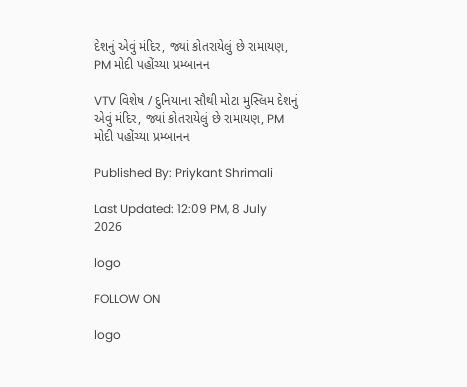દેશનું એવું મંદિર, જ્યાં કોતરાયેલું છે રામાયણ, PM મોદી પહોંચ્યા પ્રમ્બાનન

VTV વિશેષ / દુનિયાના સૌથી મોટા મુસ્લિમ દેશનું એવું મંદિર, જ્યાં કોતરાયેલું છે રામાયણ, PM મોદી પહોંચ્યા પ્રમ્બાનન

Published By: Priykant Shrimali

Last Updated: 12:09 PM, 8 July 2026

logo

FOLLOW ON

logo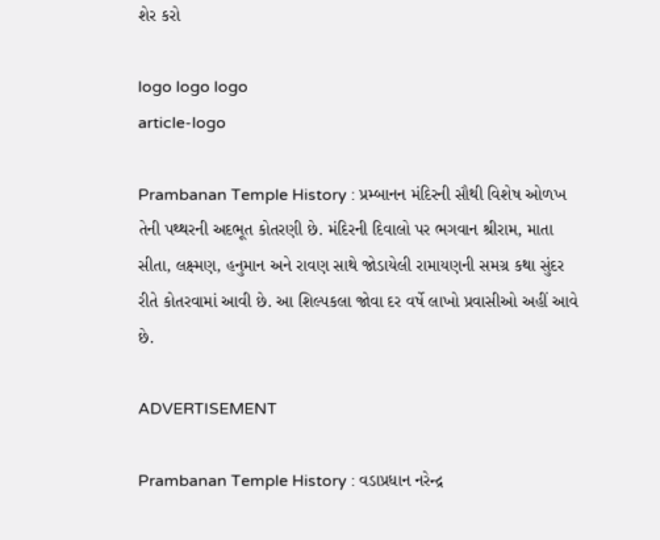શેર કરો

logo logo logo
article-logo

Prambanan Temple History : પ્રમ્બાનન મંદિરની સૌથી વિશેષ ઓળખ તેની પથ્થરની અદભૂત કોતરણી છે. મંદિરની દિવાલો પર ભગવાન શ્રીરામ, માતા સીતા, લક્ષ્મણ, હનુમાન અને રાવણ સાથે જોડાયેલી રામાયણની સમગ્ર કથા સુંદર રીતે કોતરવામાં આવી છે. આ શિલ્પકલા જોવા દર વર્ષે લાખો પ્રવાસીઓ અહીં આવે છે.

ADVERTISEMENT

Prambanan Temple History : વડાપ્રધાન નરેન્દ્ર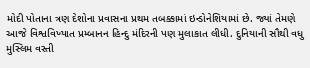મોદી પોતાના ત્રણ દેશોના પ્રવાસના પ્રથમ તબક્કામાં ઇન્ડોનેશિયામાં છે. જ્યાં તેમણે આજે વિશ્વવિખ્યાત પ્રમ્બાનન હિન્દુ મંદિરની પણ મુલાકાત લીધી. દુનિયાની સૌથી વધુ મુસ્લિમ વસ્તી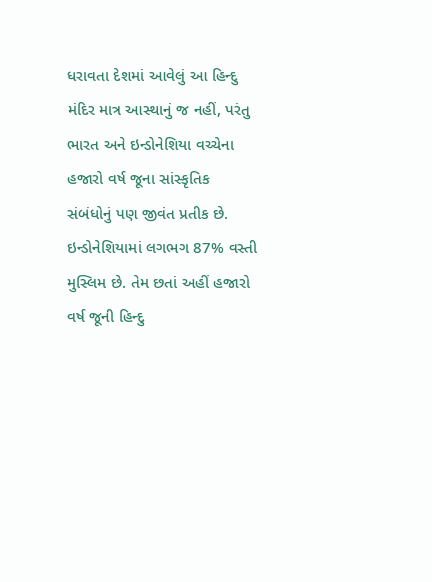ધરાવતા દેશમાં આવેલું આ હિન્દુ મંદિર માત્ર આસ્થાનું જ નહીં, પરંતુ ભારત અને ઇન્ડોનેશિયા વચ્ચેના હજારો વર્ષ જૂના સાંસ્કૃતિક સંબંધોનું પણ જીવંત પ્રતીક છે. ઇન્ડોનેશિયામાં લગભગ 87% વસ્તી મુસ્લિમ છે. તેમ છતાં અહીં હજારો વર્ષ જૂની હિન્દુ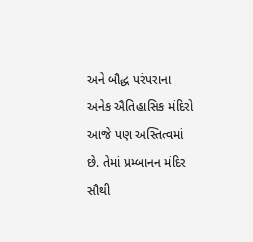અને બૌદ્ધ પરંપરાના અનેક ઐતિહાસિક મંદિરો આજે પણ અસ્તિત્વમાં છે. તેમાં પ્રમ્બાનન મંદિર સૌથી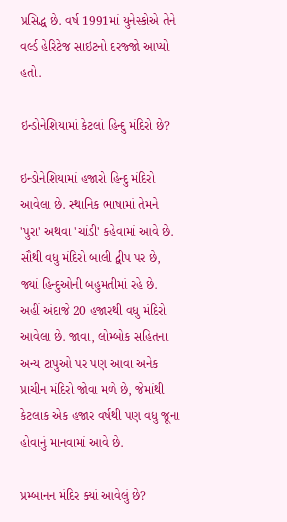પ્રસિદ્ધ છે. વર્ષ 1991માં યુનેસ્કોએ તેને વર્લ્ડ હેરિટેજ સાઇટનો દરજ્જો આપ્યો હતો.

ઇન્ડોનેશિયામાં કેટલાં હિન્દુ મંદિરો છે?

ઇન્ડોનેશિયામાં હજારો હિન્દુ મંદિરો આવેલા છે. સ્થાનિક ભાષામાં તેમને 'પુરા' અથવા 'ચાંડી' કહેવામાં આવે છે. સૌથી વધુ મંદિરો બાલી દ્વીપ પર છે, જ્યાં હિન્દુઓની બહુમતીમાં રહે છે. અહીં અંદાજે 20 હજારથી વધુ મંદિરો આવેલા છે. જાવા, લોમ્બોક સહિતના અન્ય ટાપુઓ પર પણ આવા અનેક પ્રાચીન મંદિરો જોવા મળે છે, જેમાંથી કેટલાક એક હજાર વર્ષથી પણ વધુ જૂના હોવાનું માનવામાં આવે છે.

પ્રમ્બાનન મંદિર ક્યાં આવેલું છે?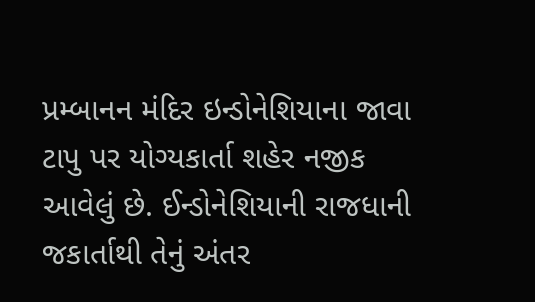પ્રમ્બાનન મંદિર ઇન્ડોનેશિયાના જાવા ટાપુ પર યોગ્યકાર્તા શહેર નજીક આવેલું છે. ઈન્ડોનેશિયાની રાજધાની જકાર્તાથી તેનું અંતર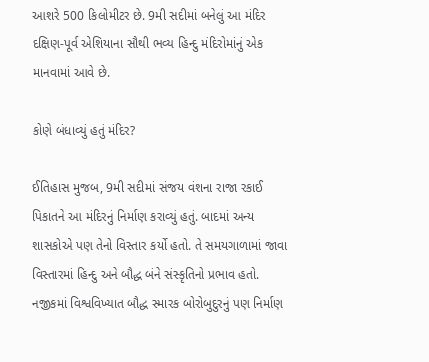આશરે 500 કિલોમીટર છે. 9મી સદીમાં બનેલું આ મંદિર દક્ષિણ-પૂર્વ એશિયાના સૌથી ભવ્ય હિન્દુ મંદિરોમાંનું એક માનવામાં આવે છે.

કોણે બંધાવ્યું હતું મંદિર?

ઈતિહાસ મુજબ, 9મી સદીમાં સંજય વંશના રાજા રકાઈ પિકાતને આ મંદિરનું નિર્માણ કરાવ્યું હતું. બાદમાં અન્ય શાસકોએ પણ તેનો વિસ્તાર કર્યો હતો. તે સમયગાળામાં જાવા વિસ્તારમાં હિન્દુ અને બૌદ્ધ બંને સંસ્કૃતિનો પ્રભાવ હતો. નજીકમાં વિશ્વવિખ્યાત બૌદ્ધ સ્મારક બોરોબુદુરનું પણ નિર્માણ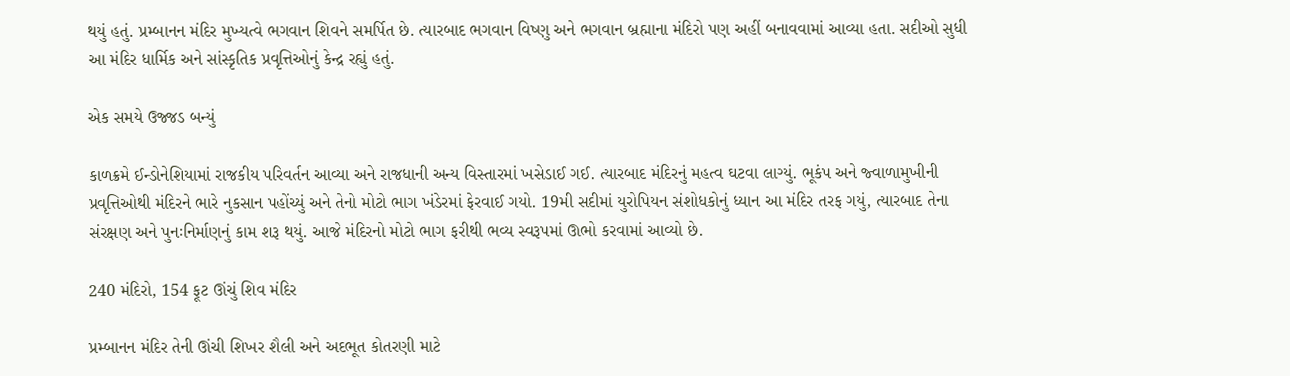થયું હતું. પ્રમ્બાનન મંદિર મુખ્યત્વે ભગવાન શિવને સમર્પિત છે. ત્યારબાદ ભગવાન વિષ્ણુ અને ભગવાન બ્રહ્માના મંદિરો પણ અહીં બનાવવામાં આવ્યા હતા. સદીઓ સુધી આ મંદિર ધાર્મિક અને સાંસ્કૃતિક પ્રવૃત્તિઓનું કેન્દ્ર રહ્યું હતું.

એક સમયે ઉજ્જડ બન્યું

કાળક્રમે ઈન્ડોનેશિયામાં રાજકીય પરિવર્તન આવ્યા અને રાજધાની અન્ય વિસ્તારમાં ખસેડાઈ ગઈ. ત્યારબાદ મંદિરનું મહત્વ ઘટવા લાગ્યું. ભૂકંપ અને જ્વાળામુખીની પ્રવૃત્તિઓથી મંદિરને ભારે નુકસાન પહોંચ્યું અને તેનો મોટો ભાગ ખંડેરમાં ફેરવાઈ ગયો. 19મી સદીમાં યુરોપિયન સંશોધકોનું ધ્યાન આ મંદિર તરફ ગયું, ત્યારબાદ તેના સંરક્ષણ અને પુનઃનિર્માણનું કામ શરૂ થયું. આજે મંદિરનો મોટો ભાગ ફરીથી ભવ્ય સ્વરૂપમાં ઊભો કરવામાં આવ્યો છે.

240 મંદિરો, 154 ફૂટ ઊંચું શિવ મંદિર

પ્રમ્બાનન મંદિર તેની ઊંચી શિખર શૈલી અને અદભૂત કોતરણી માટે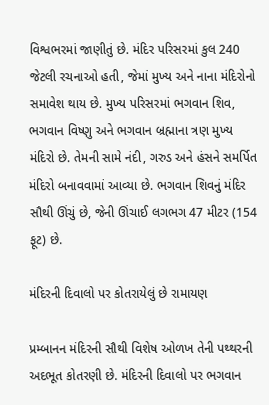વિશ્વભરમાં જાણીતું છે. મંદિર પરિસરમાં કુલ 240 જેટલી રચનાઓ હતી, જેમાં મુખ્ય અને નાના મંદિરોનો સમાવેશ થાય છે. મુખ્ય પરિસરમાં ભગવાન શિવ, ભગવાન વિષ્ણુ અને ભગવાન બ્રહ્માના ત્રણ મુખ્ય મંદિરો છે. તેમની સામે નંદી, ગરુડ અને હંસને સમર્પિત મંદિરો બનાવવામાં આવ્યા છે. ભગવાન શિવનું મંદિર સૌથી ઊંચું છે, જેની ઊંચાઈ લગભગ 47 મીટર (154 ફૂટ) છે.

મંદિરની દિવાલો પર કોતરાયેલું છે રામાયણ

પ્રમ્બાનન મંદિરની સૌથી વિશેષ ઓળખ તેની પથ્થરની અદભૂત કોતરણી છે. મંદિરની દિવાલો પર ભગવાન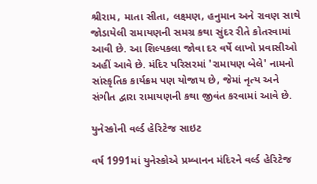શ્રીરામ, માતા સીતા, લક્ષ્મણ, હનુમાન અને રાવણ સાથે જોડાયેલી રામાયણની સમગ્ર કથા સુંદર રીતે કોતરવામાં આવી છે. આ શિલ્પકલા જોવા દર વર્ષે લાખો પ્રવાસીઓ અહીં આવે છે. મંદિર પરિસરમાં 'રામાયણ બેલે' નામનો સાંસ્કૃતિક કાર્યક્રમ પણ યોજાય છે, જેમાં નૃત્ય અને સંગીત દ્વારા રામાયણની કથા જીવંત કરવામાં આવે છે.

યુનેસ્કોની વર્લ્ડ હેરિટેજ સાઇટ

વર્ષ 1991માં યુનેસ્કોએ પ્રમ્બાનન મંદિરને વર્લ્ડ હેરિટેજ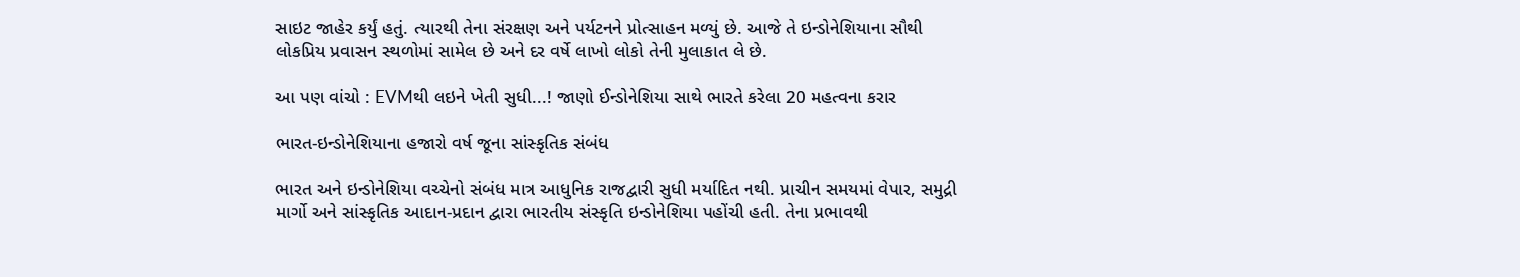સાઇટ જાહેર કર્યું હતું. ત્યારથી તેના સંરક્ષણ અને પર્યટનને પ્રોત્સાહન મળ્યું છે. આજે તે ઇન્ડોનેશિયાના સૌથી લોકપ્રિય પ્રવાસન સ્થળોમાં સામેલ છે અને દર વર્ષે લાખો લોકો તેની મુલાકાત લે છે.

આ પણ વાંચો : EVMથી લઇને ખેતી સુધી...! જાણો ઈન્ડોનેશિયા સાથે ભારતે કરેલા 20 મહત્વના કરાર

ભારત-ઇન્ડોનેશિયાના હજારો વર્ષ જૂના સાંસ્કૃતિક સંબંધ

ભારત અને ઇન્ડોનેશિયા વચ્ચેનો સંબંધ માત્ર આધુનિક રાજદ્વારી સુધી મર્યાદિત નથી. પ્રાચીન સમયમાં વેપાર, સમુદ્રી માર્ગો અને સાંસ્કૃતિક આદાન-પ્રદાન દ્વારા ભારતીય સંસ્કૃતિ ઇન્ડોનેશિયા પહોંચી હતી. તેના પ્રભાવથી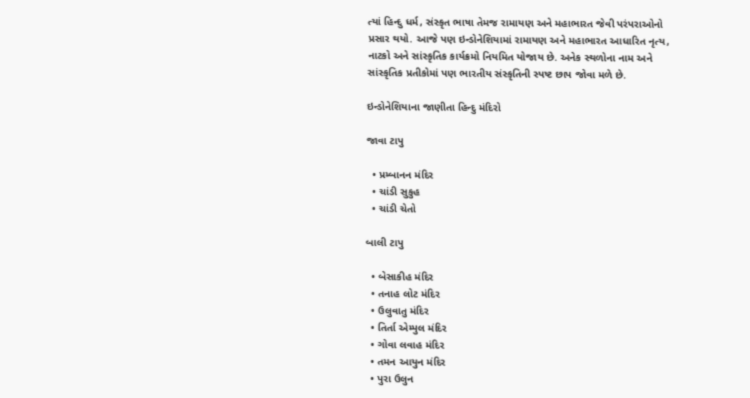ત્યાં હિન્દુ ધર્મ, સંસ્કૃત ભાષા તેમજ રામાયણ અને મહાભારત જેવી પરંપરાઓનો પ્રસાર થયો. આજે પણ ઇન્ડોનેશિયામાં રામાયણ અને મહાભારત આધારિત નૃત્ય, નાટકો અને સાંસ્કૃતિક કાર્યક્રમો નિયમિત યોજાય છે. અનેક સ્થળોના નામ અને સાંસ્કૃતિક પ્રતીકોમાં પણ ભારતીય સંસ્કૃતિની સ્પષ્ટ છાપ જોવા મળે છે.

ઇન્ડોનેશિયાના જાણીતા હિન્દુ મંદિરો

જાવા ટાપુ

  • પ્રમ્બાનન મંદિર
  • ચાંડી સુકુહ
  • ચાંડી ચેતો

બાલી ટાપુ

  • બેસાકીહ મંદિર
  • તનાહ લોટ મંદિર
  • ઉલુવાતુ મંદિર
  • તિર્તા એમ્પુલ મંદિર
  • ગોવા લવાહ મંદિર
  • તમન આયુન મંદિર
  • પુરા ઉલુન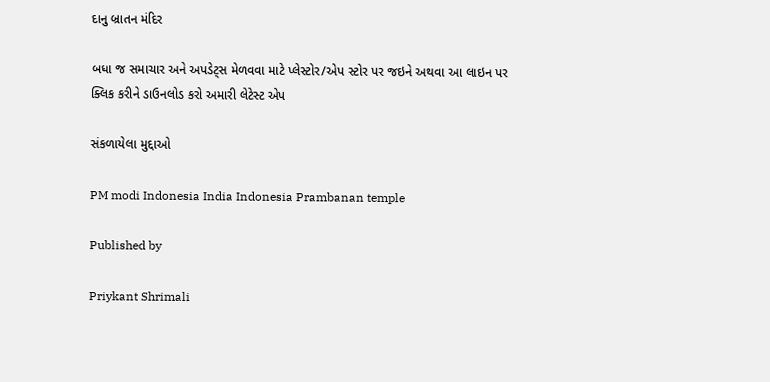દાનુ બ્રાતન મંદિર

બધા જ સમાચાર અને અપડેટ્સ મેળવવા માટે પ્લેસ્ટોર/એપ સ્ટોર પર જઇને અથવા આ લાઇન પર ક્લિક કરીને ડાઉનલોડ કરો અમારી લેટેસ્ટ એપ

સંકળાયેલા મુદ્દાઓ

PM modi Indonesia India Indonesia Prambanan temple

Published by

Priykant Shrimali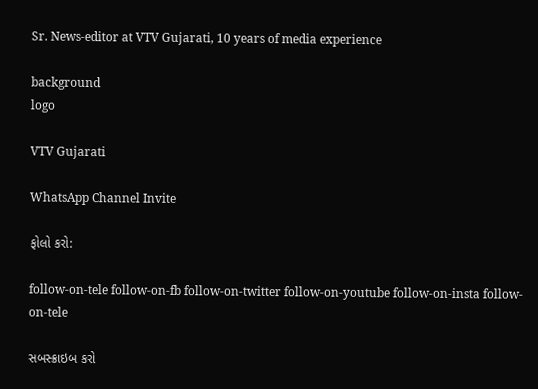Sr. News-editor at VTV Gujarati, 10 years of media experience

background
logo

VTV Gujarati

WhatsApp Channel Invite

ફોલો કરો:

follow-on-tele follow-on-fb follow-on-twitter follow-on-youtube follow-on-insta follow-on-tele

સબસ્ક્રાઇબ કરો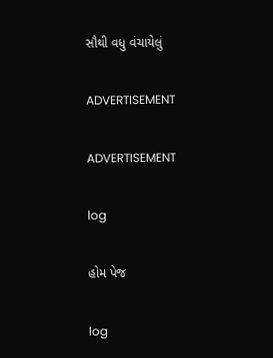સૌથી વધુ વંચાયેલું

ADVERTISEMENT

ADVERTISEMENT

log

હોમ પેજ

log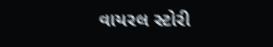વાયરલ સ્ટોરી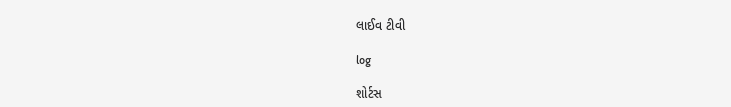લાઈવ ટીવી

log

શોર્ટસ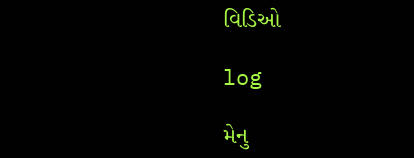વિડિઓ

log

મેનુ